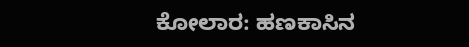ಕೋಲಾರ: ಹಣಕಾಸಿನ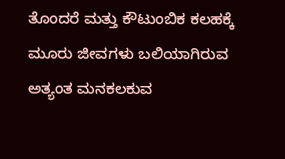ತೊಂದರೆ ಮತ್ತು ಕೌಟುಂಬಿಕ ಕಲಹಕ್ಕೆ ಮೂರು ಜೀವಗಳು ಬಲಿಯಾಗಿರುವ ಅತ್ಯಂತ ಮನಕಲಕುವ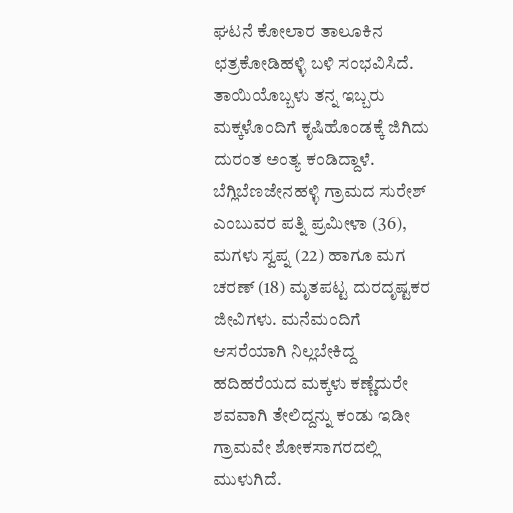ಘಟನೆ ಕೋಲಾರ ತಾಲೂಕಿನ ಛತ್ರಕೋಡಿಹಳ್ಳಿ ಬಳಿ ಸಂಭವಿಸಿದೆ. ತಾಯಿಯೊಬ್ಬಳು ತನ್ನ ಇಬ್ಬರು ಮಕ್ಕಳೊಂದಿಗೆ ಕೃಷಿಹೊಂಡಕ್ಕೆ ಜಿಗಿದು ದುರಂತ ಅಂತ್ಯ ಕಂಡಿದ್ದಾಳೆ.
ಬೆಗ್ಲಿಬೆಣಜೇನಹಳ್ಳಿ ಗ್ರಾಮದ ಸುರೇಶ್ ಎಂಬುವರ ಪತ್ನಿ ಪ್ರಮೀಳಾ (36), ಮಗಳು ಸ್ವಪ್ನ (22) ಹಾಗೂ ಮಗ ಚರಣ್ (18) ಮೃತಪಟ್ಟ ದುರದೃಷ್ಟಕರ ಜೀವಿಗಳು. ಮನೆಮಂದಿಗೆ ಆಸರೆಯಾಗಿ ನಿಲ್ಲಬೇಕಿದ್ದ ಹದಿಹರೆಯದ ಮಕ್ಕಳು ಕಣ್ಣೆದುರೇ ಶವವಾಗಿ ತೇಲಿದ್ದನ್ನು ಕಂಡು ಇಡೀ ಗ್ರಾಮವೇ ಶೋಕಸಾಗರದಲ್ಲಿ ಮುಳುಗಿದೆ.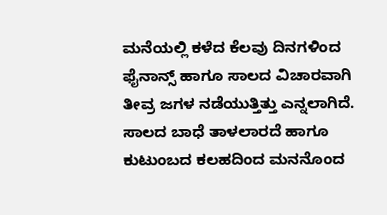ಮನೆಯಲ್ಲಿ ಕಳೆದ ಕೆಲವು ದಿನಗಳಿಂದ ಫೈನಾನ್ಸ್ ಹಾಗೂ ಸಾಲದ ವಿಚಾರವಾಗಿ ತೀವ್ರ ಜಗಳ ನಡೆಯುತ್ತಿತ್ತು ಎನ್ನಲಾಗಿದೆ. ಸಾಲದ ಬಾಧೆ ತಾಳಲಾರದೆ ಹಾಗೂ ಕುಟುಂಬದ ಕಲಹದಿಂದ ಮನನೊಂದ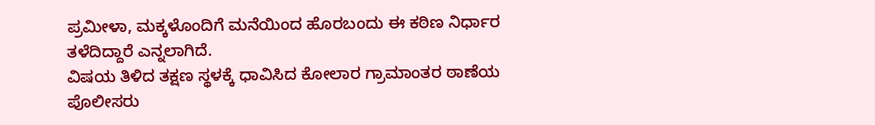ಪ್ರಮೀಳಾ, ಮಕ್ಕಳೊಂದಿಗೆ ಮನೆಯಿಂದ ಹೊರಬಂದು ಈ ಕಠಿಣ ನಿರ್ಧಾರ ತಳೆದಿದ್ದಾರೆ ಎನ್ನಲಾಗಿದೆ.
ವಿಷಯ ತಿಳಿದ ತಕ್ಷಣ ಸ್ಥಳಕ್ಕೆ ಧಾವಿಸಿದ ಕೋಲಾರ ಗ್ರಾಮಾಂತರ ಠಾಣೆಯ ಪೊಲೀಸರು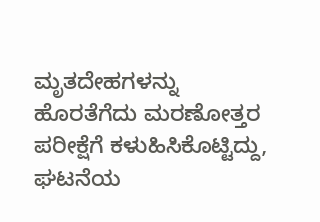ಮೃತದೇಹಗಳನ್ನು ಹೊರತೆಗೆದು ಮರಣೋತ್ತರ ಪರೀಕ್ಷೆಗೆ ಕಳುಹಿಸಿಕೊಟ್ಟಿದ್ದು, ಘಟನೆಯ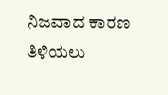ನಿಜವಾದ ಕಾರಣ ತಿಳಿಯಲು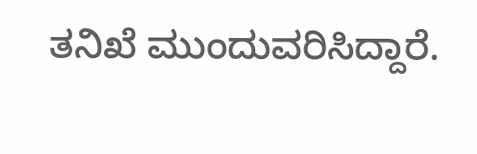ತನಿಖೆ ಮುಂದುವರಿಸಿದ್ದಾರೆ.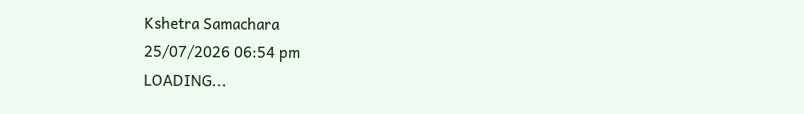Kshetra Samachara
25/07/2026 06:54 pm
LOADING...